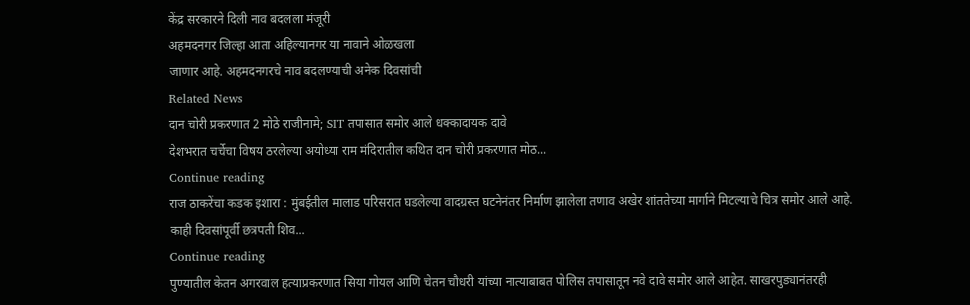केंद्र सरकारने दिली नाव बदलला मंजूरी
अहमदनगर जिल्हा आता अहिल्यानगर या नावाने ओळखला
जाणार आहे. अहमदनगरचे नाव बदलण्याची अनेक दिवसांची
Related News
दान चोरी प्रकरणात 2 मोठे राजीनामे; SIT तपासात समोर आले धक्कादायक दावे
देशभरात चर्चेचा विषय ठरलेल्या अयोध्या राम मंदिरातील कथित दान चोरी प्रकरणात मोठ...
Continue reading
राज ठाकरेंचा कडक इशारा : मुंबईतील मालाड परिसरात घडलेल्या वादग्रस्त घटनेनंतर निर्माण झालेला तणाव अखेर शांततेच्या मार्गाने मिटल्याचे चित्र समोर आले आहे. काही दिवसांपूर्वी छत्रपती शिव...
Continue reading
पुण्यातील केतन अगरवाल हत्याप्रकरणात सिया गोयल आणि चेतन चौधरी यांच्या नात्याबाबत पोलिस तपासातून नवे दावे समोर आले आहेत. साखरपुड्यानंतरही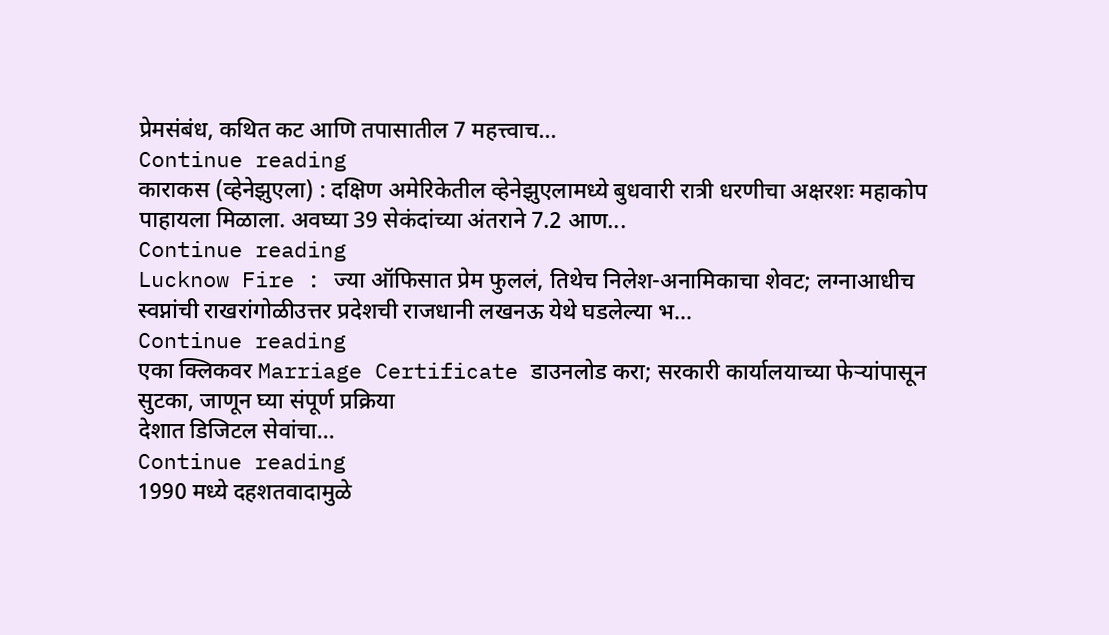प्रेमसंबंध, कथित कट आणि तपासातील 7 महत्त्वाच...
Continue reading
काराकस (व्हेनेझुएला) : दक्षिण अमेरिकेतील व्हेनेझुएलामध्ये बुधवारी रात्री धरणीचा अक्षरशः महाकोप पाहायला मिळाला. अवघ्या 39 सेकंदांच्या अंतराने 7.2 आण...
Continue reading
Lucknow Fire : ज्या ऑफिसात प्रेम फुललं, तिथेच निलेश-अनामिकाचा शेवट; लग्नाआधीच स्वप्नांची राखरांगोळीउत्तर प्रदेशची राजधानी लखनऊ येथे घडलेल्या भ...
Continue reading
एका क्लिकवर Marriage Certificate डाउनलोड करा; सरकारी कार्यालयाच्या फेऱ्यांपासून सुटका, जाणून घ्या संपूर्ण प्रक्रिया
देशात डिजिटल सेवांचा...
Continue reading
1990 मध्ये दहशतवादामुळे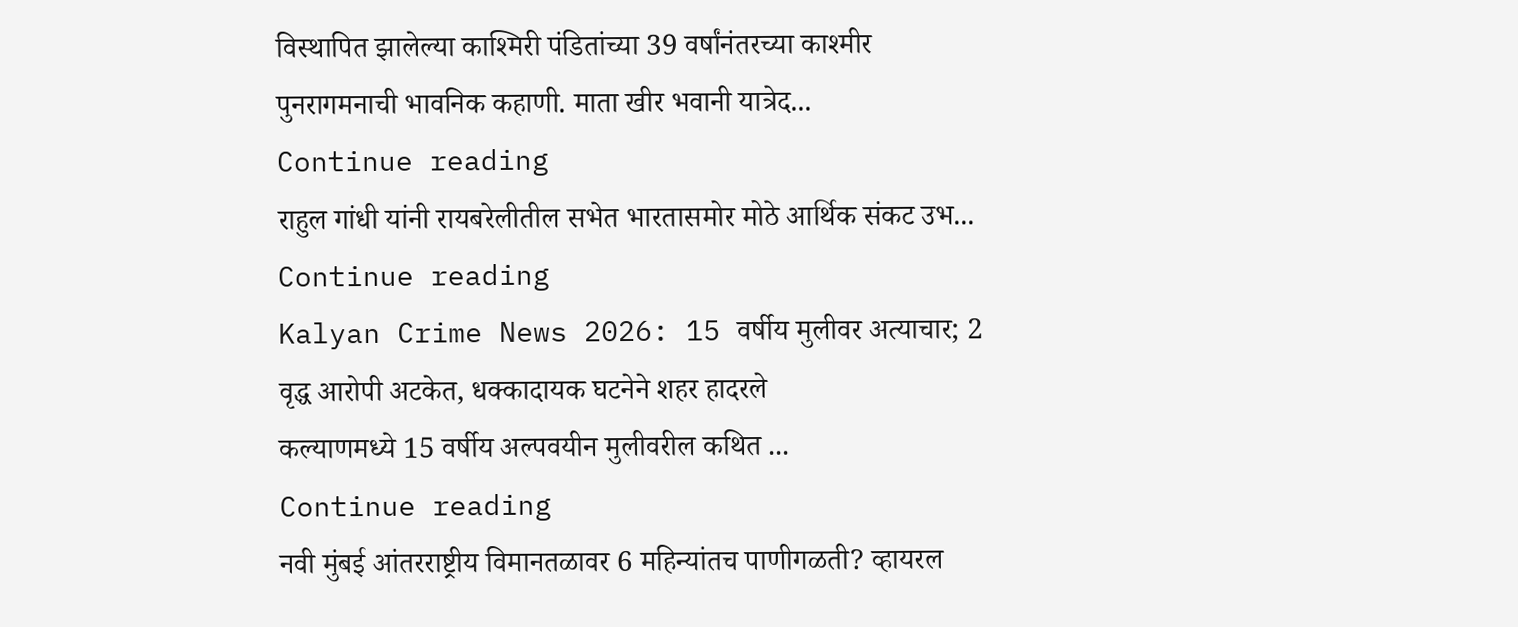विस्थापित झालेल्या काश्मिरी पंडितांच्या 39 वर्षांनंतरच्या काश्मीर पुनरागमनाची भावनिक कहाणी. माता खीर भवानी यात्रेद...
Continue reading
राहुल गांधी यांनी रायबरेलीतील सभेत भारतासमोर मोठे आर्थिक संकट उभ...
Continue reading
Kalyan Crime News 2026: 15 वर्षीय मुलीवर अत्याचार; 2 वृद्ध आरोपी अटकेत, धक्कादायक घटनेने शहर हादरले
कल्याणमध्ये 15 वर्षीय अल्पवयीन मुलीवरील कथित ...
Continue reading
नवी मुंबई आंतरराष्ट्रीय विमानतळावर 6 महिन्यांतच पाणीगळती? व्हायरल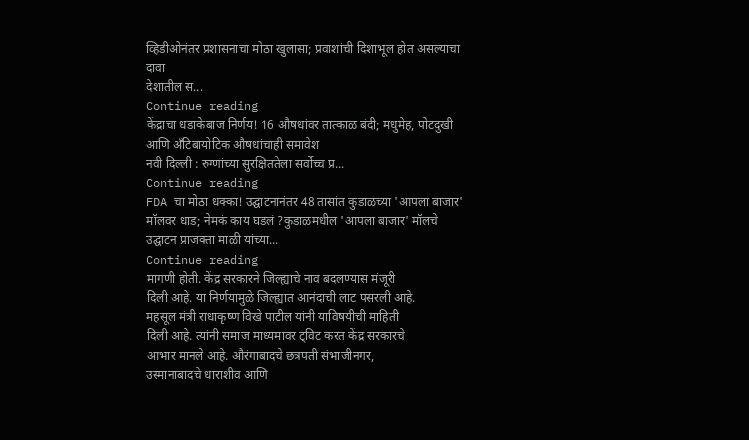व्हिडीओनंतर प्रशासनाचा मोठा खुलासा; प्रवाशांची दिशाभूल होत असल्याचा दावा
देशातील स...
Continue reading
केंद्राचा धडाकेबाज निर्णय! 16 औषधांवर तात्काळ बंदी; मधुमेह, पोटदुखी आणि अँटिबायोटिक औषधांचाही समावेश
नवी दिल्ली : रुग्णांच्या सुरक्षिततेला सर्वोच्च प्र...
Continue reading
FDA चा मोठा धक्का! उद्घाटनानंतर 48 तासांत कुडाळच्या 'आपला बाजार' मॉलवर धाड; नेमकं काय घडलं ?कुडाळमधील 'आपला बाजार' मॉलचे उद्घाटन प्राजक्ता माळी यांच्या...
Continue reading
मागणी होती. केंद्र सरकारने जिल्ह्याचे नाव बदलण्यास मंजूरी
दिली आहे. या निर्णयामुळे जिल्ह्यात आनंदाची लाट पसरली आहे.
महसूल मंत्री राधाकृष्ण विखे पाटील यांनी याविषयीची माहिती
दिली आहे. त्यांनी समाज माध्यमावर ट्विट करत केंद्र सरकारचे
आभार मानले आहे. औरंगाबादचे छत्रपती संभाजीनगर,
उस्मानाबादचे धाराशीव आणि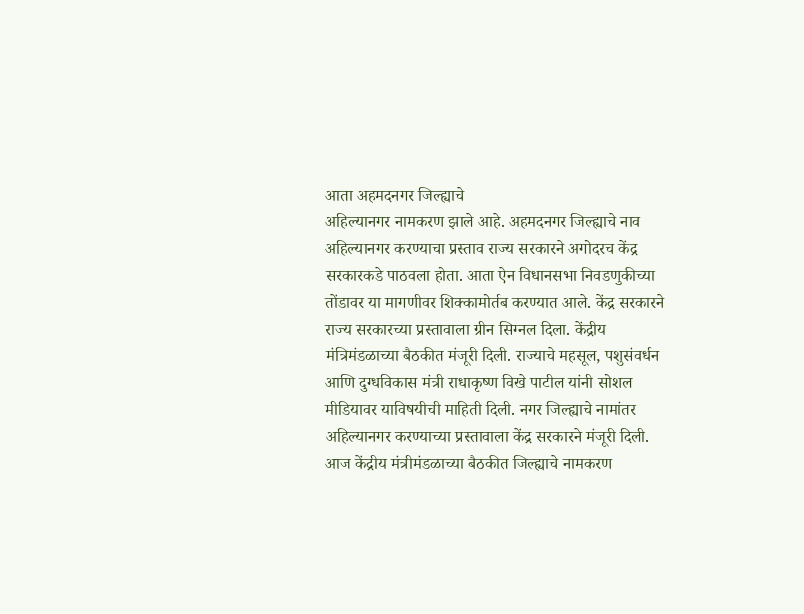आता अहमदनगर जिल्ह्याचे
अहिल्यानगर नामकरण झाले आहे. अहमदनगर जिल्ह्याचे नाव
अहिल्यानगर करण्याचा प्रस्ताव राज्य सरकारने अगोदरच केंद्र
सरकारकडे पाठवला होता. आता ऐन विधानसभा निवडणुकीच्या
तोंडावर या मागणीवर शिक्कामोर्तब करण्यात आले. केंद्र सरकारने
राज्य सरकारच्या प्रस्तावाला ग्रीन सिग्नल दिला. केंद्रीय
मंत्रिमंडळाच्या बैठकीत मंजूरी दिली. राज्याचे महसूल, पशुसंवर्धन
आणि दुग्धविकास मंत्री राधाकृष्ण विखे पाटील यांनी सोशल
मीडियावर याविषयीची माहिती दिली. नगर जिल्ह्याचे नामांतर
अहिल्यानगर करण्याच्या प्रस्तावाला केंद्र सरकारने मंजूरी दिली.
आज केंद्रीय मंत्रीमंडळाच्या बैठकीत जिल्ह्याचे नामकरण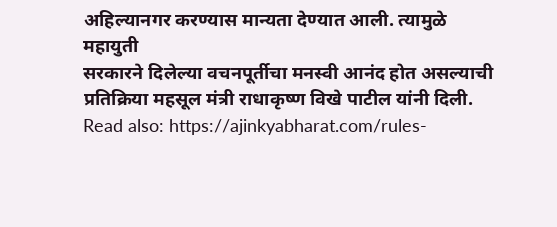अहिल्यानगर करण्यास मान्यता देण्यात आली. त्यामुळे महायुती
सरकारने दिलेल्या वचनपूर्तीचा मनस्वी आनंद होत असल्याची
प्रतिक्रिया महसूल मंत्री राधाकृष्ण विखे पाटील यांनी दिली.
Read also: https://ajinkyabharat.com/rules-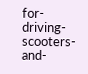for-driving-scooters-and-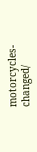motorcycles-changed/